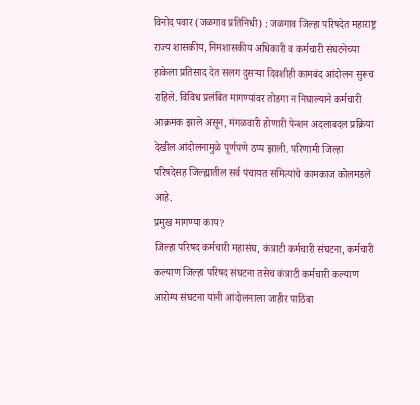विनोद पवार (जळगाव प्रतिनिधी) : जळगाव जिल्हा परिषदेत महाराष्ट्र राज्य शासकीय, निमशासकीय अधिकारी व कर्मचारी संघटनेच्या हाकेला प्रतिसाद देत सलग दुसऱ्या दिवशीही कामबंद आंदोलन सुरूच राहिले. विविध प्रलंबित मागण्यांवर तोडगा न निघाल्याने कर्मचारी आक्रमक झाले असून, मंगळवारी होणारी पेन्शन अदलाबदल प्रक्रिया देखील आंदोलनामुळे पूर्णपणे ठप्प झाली. परिणामी जिल्हा परिषदेसह जिल्ह्यातील सर्व पंचायत समित्यांचे कामकाज कोलमडले आहे.
प्रमुख मागण्या काय?
जिल्हा परिषद कर्मचारी महासंघ, कंत्राटी कर्मचारी संघटना, कर्मचारी कल्याण जिल्हा परिषद संघटना तसेच कंत्राटी कर्मचारी कल्याण आरोग्य संघटना यांनी आंदोलनाला जाहीर पाठिंबा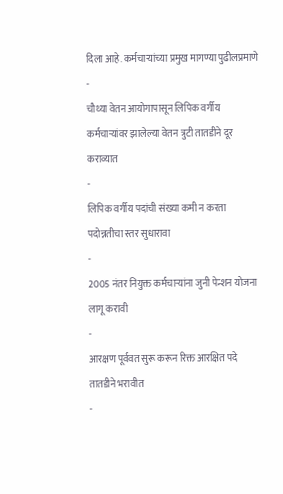दिला आहे. कर्मचाऱ्यांच्या प्रमुख मागण्या पुढीलप्रमाणे
-
चौथ्या वेतन आयोगापासून लिपिक वर्गीय कर्मचाऱ्यांवर झालेल्या वेतन त्रुटी तातडीने दूर कराव्यात
-
लिपिक वर्गीय पदांची संख्या कमी न करता पदोन्नतीचा स्तर सुधारावा
-
2005 नंतर नियुक्त कर्मचाऱ्यांना जुनी पेन्शन योजना लागू करावी
-
आरक्षण पूर्ववत सुरू करून रिक्त आरक्षित पदे तातडीने भरावीत
-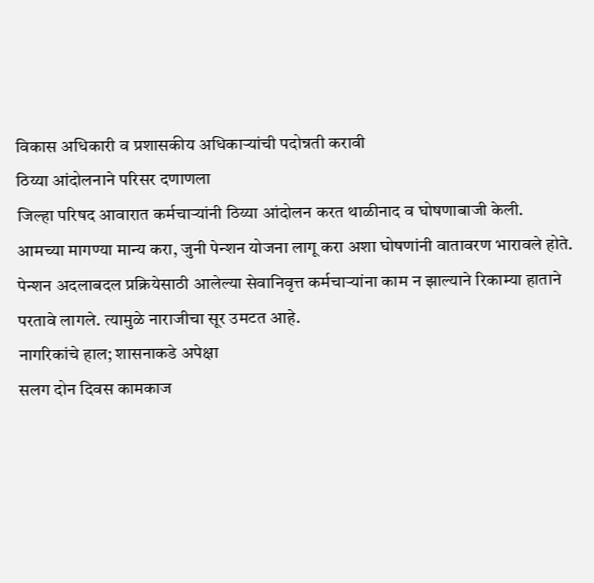विकास अधिकारी व प्रशासकीय अधिकाऱ्यांची पदोन्नती करावी
ठिय्या आंदोलनाने परिसर दणाणला
जिल्हा परिषद आवारात कर्मचाऱ्यांनी ठिय्या आंदोलन करत थाळीनाद व घोषणाबाजी केली.
आमच्या मागण्या मान्य करा, जुनी पेन्शन योजना लागू करा अशा घोषणांनी वातावरण भारावले होते.
पेन्शन अदलाबदल प्रक्रियेसाठी आलेल्या सेवानिवृत्त कर्मचाऱ्यांना काम न झाल्याने रिकाम्या हाताने परतावे लागले. त्यामुळे नाराजीचा सूर उमटत आहे.
नागरिकांचे हाल; शासनाकडे अपेक्षा
सलग दोन दिवस कामकाज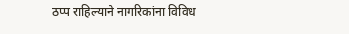ठप्प राहिल्याने नागरिकांना विविध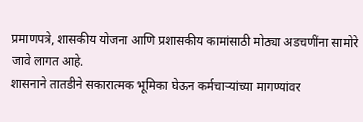प्रमाणपत्रे, शासकीय योजना आणि प्रशासकीय कामांसाठी मोठ्या अडचणींना सामोरे जावे लागत आहे.
शासनाने तातडीने सकारात्मक भूमिका घेऊन कर्मचाऱ्यांच्या मागण्यांवर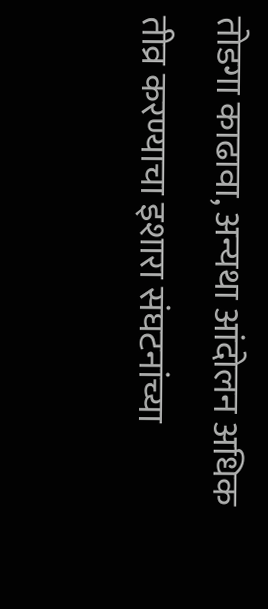तोडगा काढावा, अन्यथा आंदोलन अधिक तीव्र करण्याचा इशारा संघटनांच्या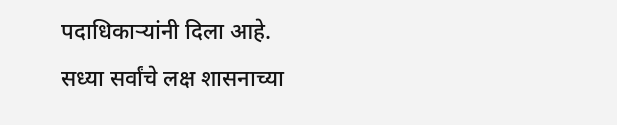पदाधिकाऱ्यांनी दिला आहे.
सध्या सर्वांचे लक्ष शासनाच्या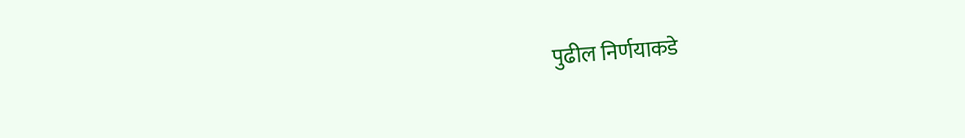पुढील निर्णयाकडे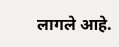लागले आहे.